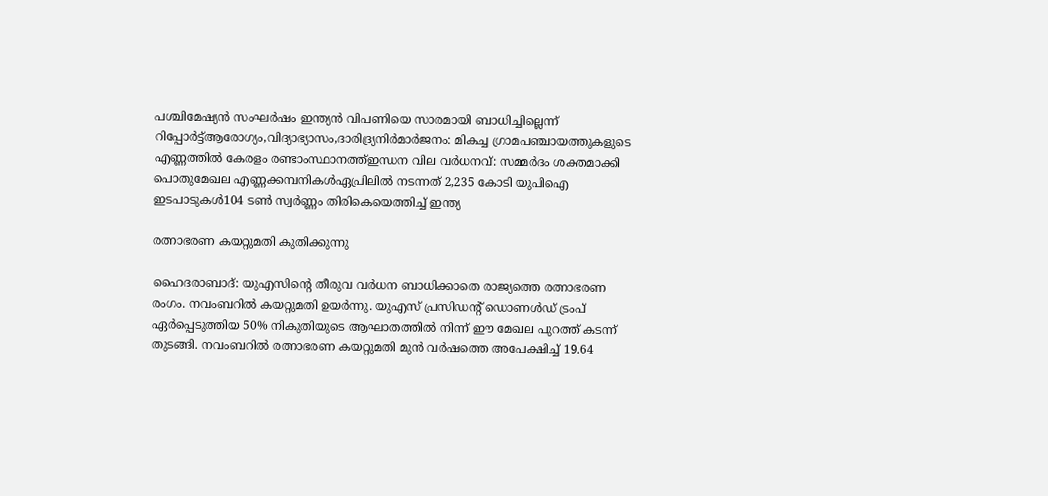പശ്ചിമേഷ്യൻ സംഘർഷം ഇന്ത്യൻ വിപണിയെ സാരമായി ബാധിച്ചില്ലെന്ന് റിപ്പോർട്ട്ആരോഗ്യം,വിദ്യാഭ്യാസം,ദാരിദ്ര്യനിർമാർജനം: മികച്ച ഗ്രാമപഞ്ചായത്തുകളുടെ എണ്ണത്തിൽ കേരളം രണ്ടാംസ്ഥാനത്ത്ഇന്ധന വില വർധനവ്: സമ്മർദം ശക്തമാക്കി പൊതുമേഖല എണ്ണക്കമ്പനികൾഏപ്രിലില്‍ നടന്നത് 2,235 കോടി യുപിഐ ഇടപാടുകള്‍104 ടണ്‍ സ്വര്‍ണ്ണം തിരികെയെത്തിച്ച് ഇന്ത്യ

രത്നാഭരണ കയറ്റുമതി കുതിക്കുന്നു

ഹൈദരാബാദ്: യുഎസിൻ്റെ തീരുവ വർധന ബാധിക്കാതെ രാജ്യത്തെ രത്നാഭരണ രംഗം. നവംബറില്‍ കയറ്റുമതി ഉയര്‍ന്നു. യുഎസ് പ്രസിഡന്റ് ഡൊണള്‍ഡ് ട്രംപ് ഏര്‍പ്പെടുത്തിയ 50% നികുതിയുടെ ആഘാതത്തില്‍ നിന്ന് ഈ മേഖല പുറത്ത് കടന്ന് തുടങ്ങി. നവംബറില്‍ രത്നാഭരണ കയറ്റുമതി മുന്‍ വര്‍ഷത്തെ അപേക്ഷിച്ച് 19.64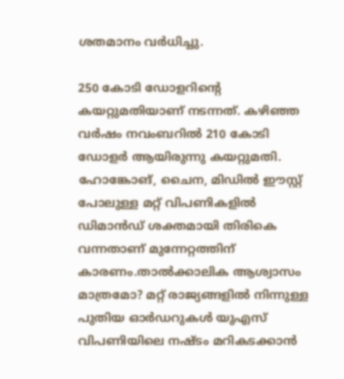ശതമാനം വര്‍ധിച്ചു.

250 കോടി ഡോളറിന്റെ കയറ്റുമതിയാണ് നടന്നത്. കഴിഞ്ഞ വര്‍ഷം നവംബറില്‍ 210 കോടി ഡോളർ ആയിരുന്നു കയറ്റുമതി. ഹോങ്കോങ്, ചൈന, മിഡില്‍ ഈസ്റ്റ് പോലുള്ള മറ്റ് വിപണികളില്‍ ഡിമാന്‍ഡ് ശക്തമായി തിരികെ വന്നതാണ് മുന്നേറ്റത്തിന് കാരണം.താൽക്കാലിക ആശ്വാസം മാത്രമോ? മറ്റ് രാജ്യങ്ങളിൽ നിന്നുള്ള പുതിയ ഓര്‍ഡറുകള്‍ യുഎസ് വിപണിയിലെ നഷ്ടം മറികടക്കാന്‍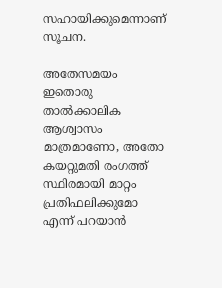സഹായിക്കുമെന്നാണ് സൂചന.

അതേസമയം ഇതൊരു താല്‍ക്കാലിക ആശ്വാസം മാത്രമാണോ, അതോ കയറ്റുമതി രംഗത്ത് സ്ഥിരമായി മാറ്റം പ്രതിഫലിക്കുമോ എന്ന് പറയാന്‍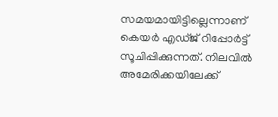സമയമായിട്ടില്ലെന്നാണ് കെയര്‍ എഡ്ജ് റിപ്പോര്‍ട്ട് സൂചിപ്പിക്കുന്നത്. നിലവില്‍ അമേരിക്കയിലേക്ക്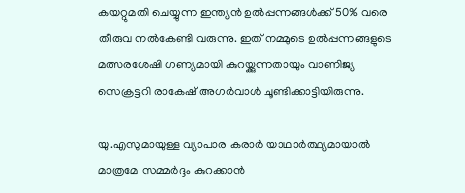കയറ്റുമതി ചെയ്യുന്ന ഇന്ത്യന്‍ ഉല്‍പ്പന്നങ്ങള്‍ക്ക് 50% വരെ തീരുവ നൽകേണ്ടി വരുന്നു. ഇത് നമ്മുടെ ഉല്‍പ്പന്നങ്ങളുടെ മത്സരശേഷി ഗണ്യമായി കുറയ്ക്കുന്നതായും വാണിജ്യ സെക്രട്ടറി രാകേഷ് അഗര്‍വാള്‍ ചൂണ്ടിക്കാട്ടിയിരുന്നു.

യു.എസുമായുള്ള വ്യാപാര കരാര്‍ യാഥാര്‍ത്ഥ്യമായാല്‍ മാത്രമേ സമ്മര്‍ദ്ദം കുറക്കാൻ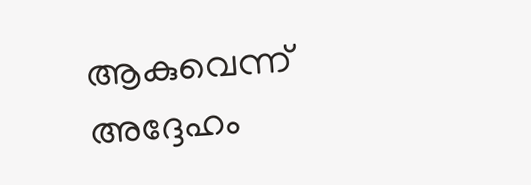ആകുവെന്ന് അദ്ദേഹം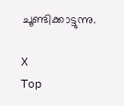ചൂണ്ടിക്കാട്ടുന്നു.

X
Top